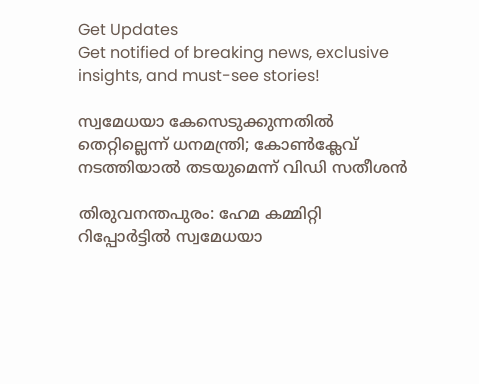Get Updates
Get notified of breaking news, exclusive insights, and must-see stories!

സ്വമേധയാ കേസെടുക്കുന്നതിൽ തെറ്റില്ലെന്ന് ധനമന്ത്രി; കോൺക്ലേവ് നടത്തിയാൽ തടയുമെന്ന് വിഡി സതീശൻ

തിരുവനന്തപുരം: ഹേമ കമ്മിറ്റി റിപ്പോര്‍ട്ടില്‍ സ്വമേധയാ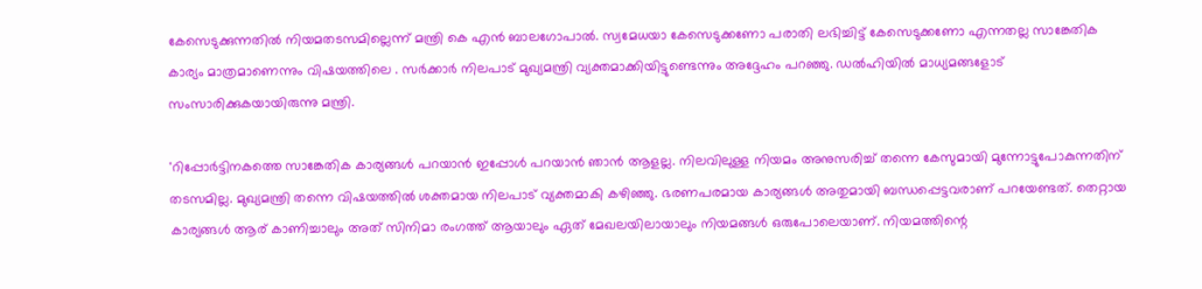കേസെടുക്കുന്നതില്‍ നിയമതടസമില്ലെന്ന് മന്ത്രി കെ എന്‍ ബാലഗോപാല്‍. സ്വമേധയാ കേസെടുക്കണോ പരാതി ലഭിച്ചിട്ട് കേസെടുക്കണോ എന്നതല്ല സാങ്കേതിക കാര്യം മാത്രമാണെന്നും വിഷയത്തിലെ . സര്‍ക്കാര്‍ നിലപാട് മുഖ്യമന്ത്രി വ്യക്തമാക്കിയിട്ടുണ്ടെന്നും അദ്ദേഹം പറഞ്ഞു. ഡല്‍ഹിയില്‍ മാധ്യമങ്ങളോട് സംസാരിക്കുകയായിരുന്നു മന്ത്രി.

'റിപ്പോര്‍ട്ടിനകത്തെ സാങ്കേതിക കാര്യങ്ങള്‍ പറയാന്‍ ഇപ്പോൾ പറയാൻ ഞാന്‍ ആളല്ല. നിലവിലുള്ള നിയമം അനുസരിച്ച് തന്നെ കേസുമായി മുന്നോട്ടുപോകുന്നതിന് തടസമില്ല. മുഖ്യമന്ത്രി തന്നെ വിഷയത്തിൽ ശക്തമായ നിലപാട് വ്യക്തമാകി കഴിഞ്ഞു. ഭരണപരമായ കാര്യങ്ങള്‍ അതുമായി ബന്ധപ്പെട്ടവരാണ് പറയേണ്ടത്. തെറ്റായ കാര്യങ്ങള്‍ ആര് കാണിച്ചാലും അത് സിനിമാ രംഗത്ത് ആയാലും ഏത് മേഖലയിലായാലും നിയമങ്ങള്‍ ഒരുപോലെയാണ്. നിയമത്തിന്റെ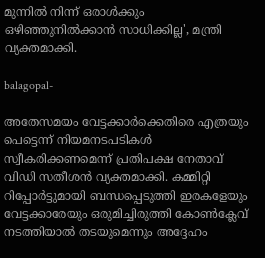മുന്നില്‍ നിന്ന് ഒരാള്‍ക്കും ഒഴിഞ്ഞുനില്‍ക്കാന്‍ സാധിക്കില്ല', മന്ത്രി വ്യക്തമാക്കി.

balagopal-

അതേസമയം വേട്ടക്കാർക്കെതിരെ എത്രയും പെട്ടെന്ന് നിയമനടപടികൾ സ്വീകരിക്കണമെന്ന് പ്രതിപക്ഷ നേതാവ് വിഡി സതീശൻ വ്യക്തമാക്കി. കമ്മിറ്റി റിപ്പോർട്ടുമായി ബന്ധപ്പെടുത്തി ഇരകളേയും വേട്ടക്കാരേയും ഒരുമിച്ചിരുത്തി കോൺക്ലേവ് നടത്തിയാൽ തടയുമെന്നും അദ്ദേഹം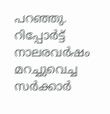പറഞ്ഞു. റിപ്പോർട്ട് നാലരവർഷം മറച്ചുവെച്ച സർക്കാർ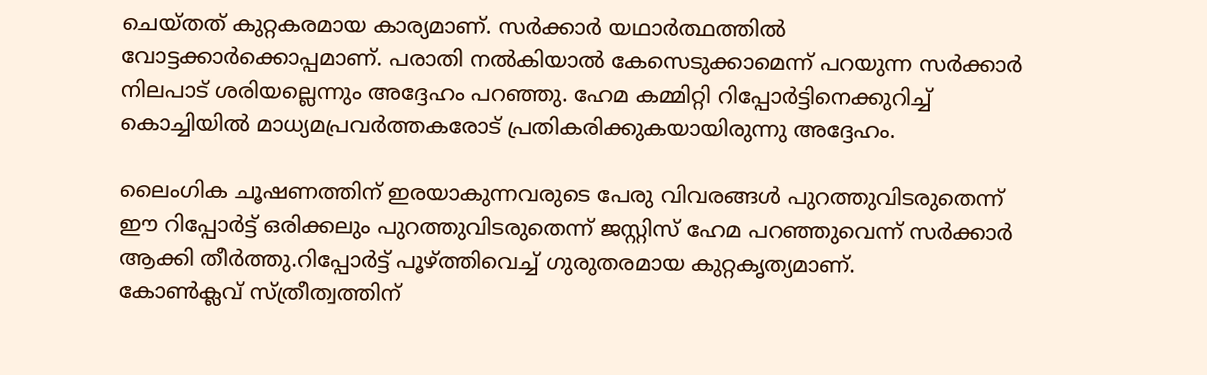ചെയ്തത് കുറ്റകരമായ കാര്യമാണ്. സർക്കാർ യഥാർത്ഥത്തിൽ വോട്ടക്കാർക്കൊപ്പമാണ്. പരാതി നൽകിയാൽ കേസെടുക്കാമെന്ന് പറയുന്ന സർക്കാർ നിലപാട് ശരിയല്ലെന്നും അദ്ദേഹം പറഞ്ഞു. ഹേമ കമ്മിറ്റി റിപ്പോര്‍ട്ടിനെക്കുറിച്ച് കൊച്ചിയിൽ മാധ്യമപ്രവർത്തകരോട് പ്രതികരിക്കുകയായിരുന്നു അദ്ദേഹം.

ലൈംഗിക ചൂഷണത്തിന് ഇരയാകുന്നവരുടെ പേരു വിവരങ്ങൾ പുറത്തുവിടരുതെന്ന് ഈ റിപ്പോർട്ട് ഒരിക്കലും പുറത്തുവിടരുതെന്ന് ജസ്റ്റിസ് ഹേമ പറഞ്ഞുവെന്ന് സർക്കാർ ആക്കി തീർത്തു.റിപ്പോർട്ട് പൂഴ്ത്തിവെച്ച് ഗുരുതരമായ കുറ്റകൃത്യമാണ്.
കോൺക്ലവ് സ്ത്രീത്വത്തിന്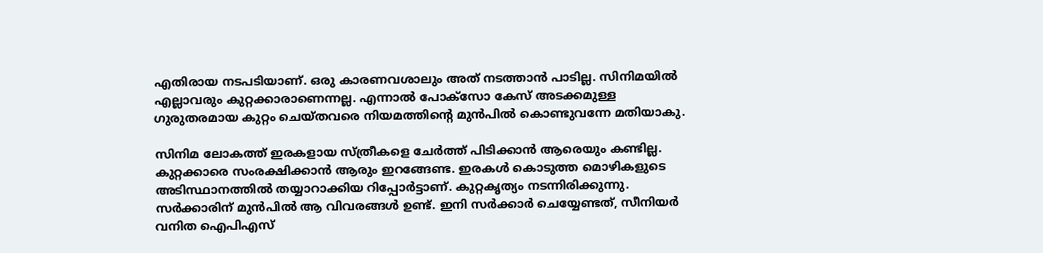എതിരായ നടപടിയാണ്. ഒരു കാരണവശാലും അത് നടത്താൻ പാടില്ല. സിനിമയിൽ എല്ലാവരും കുറ്റക്കാരാണെന്നല്ല. എന്നാൽ പോക്സോ കേസ് അടക്കമുള്ള ഗുരുതരമായ കുറ്റം ചെയ്തവരെ നിയമത്തിന്റെ മുൻപിൽ കൊണ്ടുവന്നേ മതിയാകു.

സിനിമ ലോകത്ത് ഇരകളായ സ്ത്രീകളെ ചേർത്ത് പിടിക്കാൻ ആരെയും കണ്ടില്ല. കുറ്റക്കാരെ സംരക്ഷിക്കാൻ ആരും ഇറങ്ങേണ്ട. ഇരകൾ കൊടുത്ത മൊഴികളുടെ അടിസ്ഥാനത്തിൽ തയ്യാറാക്കിയ റിപ്പോർട്ടാണ്. കുറ്റകൃത്യം നടന്നിരിക്കുന്നു. സർക്കാരിന് മുൻപിൽ ആ വിവരങ്ങൾ ഉണ്ട്. ഇനി സർക്കാർ ചെയ്യേണ്ടത്, സീനിയർ വനിത ഐപിഎസ്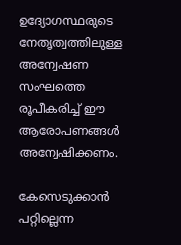ഉദ്യോഗസ്ഥരുടെ നേതൃത്വത്തിലുള്ള അന്വേഷണ സംഘത്തെ രൂപീകരിച്ച് ഈ ആരോപണങ്ങൾ അന്വേഷിക്കണം.

കേസെടുക്കാൻ പറ്റില്ലെന്ന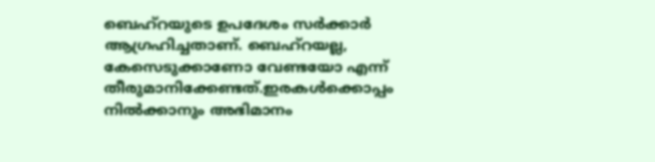ബെഹ്റയുടെ ഉപദേശം സർക്കാർ ആഗ്രഹിച്ചതാണ്. ബെഹ്‌റയല്ല, കേസെടുക്കാണോ വേണ്ടയോ എന്ന് തീരുമാനിക്കേണ്ടത്.ഇരകൾക്കൊപ്പം നിൽക്കാനും അഭിമാനം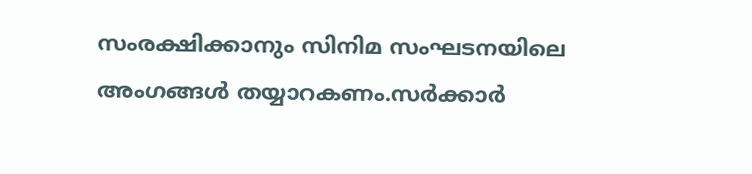സംരക്ഷിക്കാനും സിനിമ സംഘടനയിലെ അംഗങ്ങൾ തയ്യാറകണം.സർക്കാർ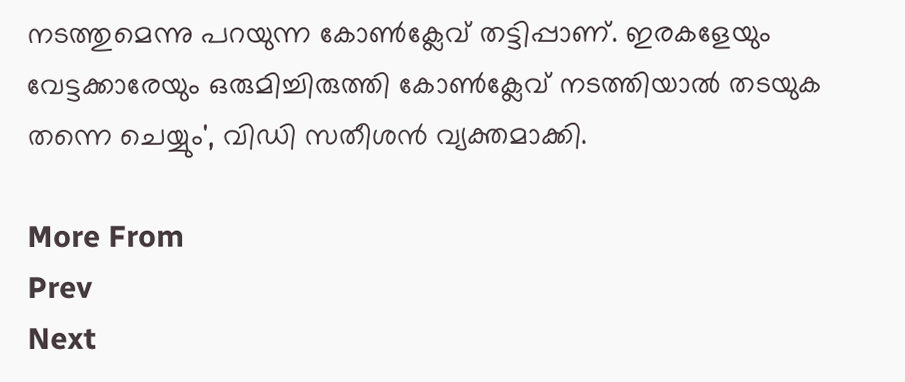നടത്തുമെന്നു പറയുന്ന കോൺക്ലേവ് തട്ടിപ്പാണ്. ഇരകളേയും വേട്ടക്കാരേയും ഒരുമിച്ചിരുത്തി കോൺക്ലേവ് നടത്തിയാൽ തടയുക തന്നെ ചെയ്യും', വിഡി സതീശൻ വ്യക്തമാക്കി.

More From
Prev
Next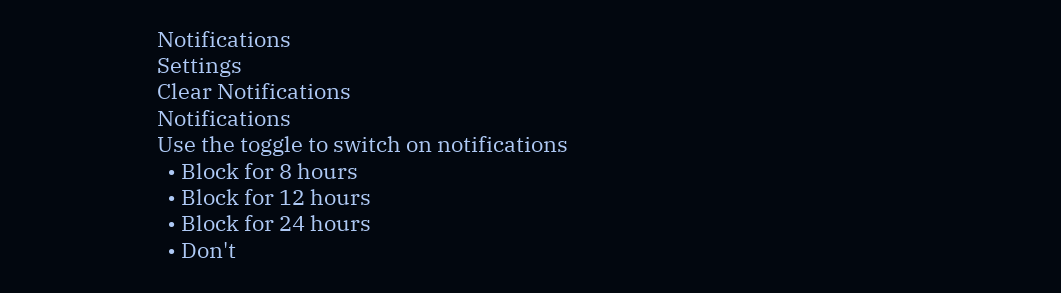Notifications
Settings
Clear Notifications
Notifications
Use the toggle to switch on notifications
  • Block for 8 hours
  • Block for 12 hours
  • Block for 24 hours
  • Don't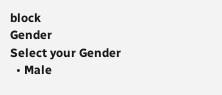block
Gender
Select your Gender
  • Male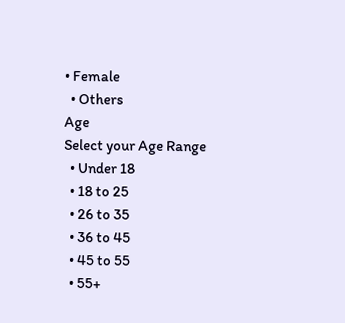• Female
  • Others
Age
Select your Age Range
  • Under 18
  • 18 to 25
  • 26 to 35
  • 36 to 45
  • 45 to 55
  • 55+